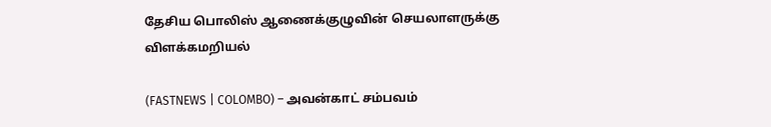தேசிய பொலிஸ் ஆணைக்குழுவின் செயலாளருக்கு விளக்கமறியல்

(FASTNEWS | COLOMBO) – அவன்காட் சம்பவம்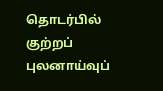தொடர்பில் குற்றப் புலனாய்வுப்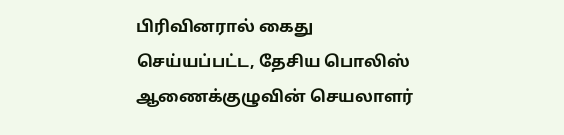பிரிவினரால் கைது செய்யப்பட்ட, தேசிய பொலிஸ் ஆணைக்குழுவின் செயலாளர்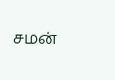சமன்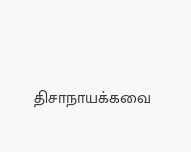திசாநாயக்கவை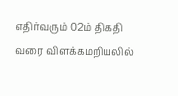எதிர்வரும் 02ம் திகதி வரை விளக்கமறியலில்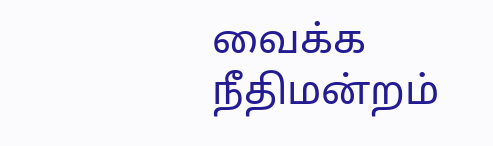வைக்க நீதிமன்றம்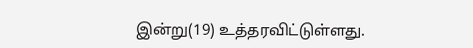இன்று(19) உத்தரவிட்டுள்ளது.